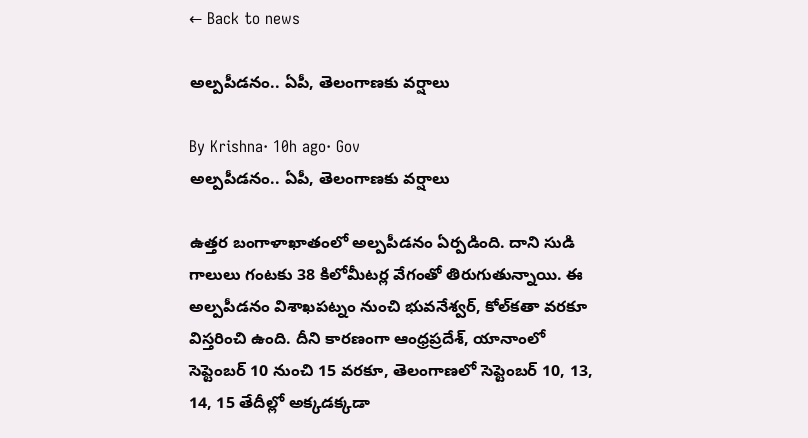← Back to news

అల్పపీడనం.. ఏపీ, తెలంగాణకు వర్షాలు

By Krishna· 10h ago· Gov
అల్పపీడనం.. ఏపీ, తెలంగాణకు వర్షాలు

ఉత్తర బంగాళాఖాతంలో అల్పపీడనం ఏర్పడింది. దాని సుడి గాలులు గంటకు 38 కిలోమీటర్ల వేగంతో తిరుగుతున్నాయి. ఈ అల్పపీడనం విశాఖపట్నం నుంచి భువనేశ్వర్, కోల్‌కతా వరకూ విస్తరించి ఉంది. దీని కారణంగా ఆంధ్రప్రదేశ్, యానాంలో సెప్టెంబర్ 10 నుంచి 15 వరకూ, తెలంగాణలో సెప్టెంబర్ 10, 13, 14, 15 తేదీల్లో అక్కడక్కడా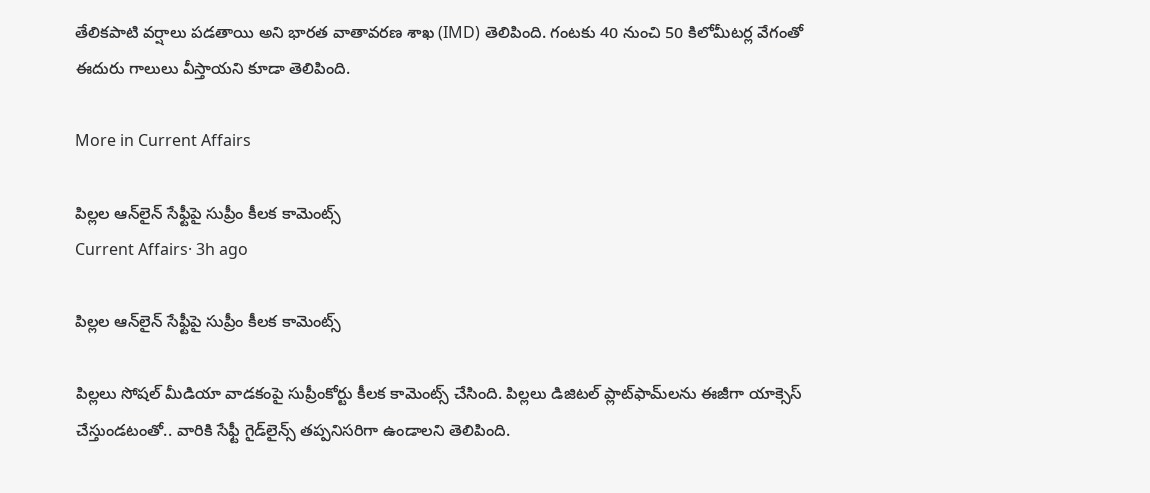తేలికపాటి వర్షాలు పడతాయి అని భారత వాతావరణ శాఖ (IMD) తెలిపింది. గంటకు 40 నుంచి 50 కిలోమీటర్ల వేగంతో ఈదురు గాలులు వీస్తాయని కూడా తెలిపింది.

More in Current Affairs

పిల్లల ఆన్‌లైన్ సేఫ్టీపై సుప్రీం కీలక కామెంట్స్
Current Affairs· 3h ago

పిల్లల ఆన్‌లైన్ సేఫ్టీపై సుప్రీం కీలక కామెంట్స్

పిల్లలు సోషల్ మీడియా వాడకంపై సుప్రీంకోర్టు కీలక కామెంట్స్ చేసింది. పిల్లలు డిజిటల్ ప్లాట్‌ఫామ్‌లను ఈజీగా యాక్సెస్ చేస్తుండటంతో.. వారికి సేఫ్టీ గైడ్‌లైన్స్ తప్పనిసరిగా ఉండాలని తెలిపింది.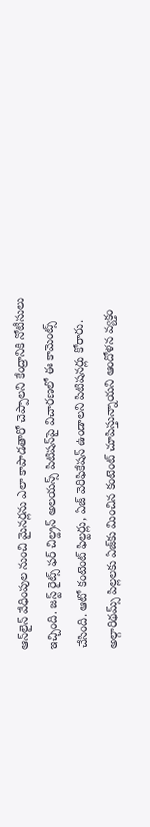ఆన్‌లైన్ వేధింపుల నుంచి మైనర్లను ఎలా కాపాడతారో చెప్పాలని కేంద్రానికి నోటీసులు ఇచ్చింది. జస్ట్ రైట్స్ ఫర్ చిల్డ్రన్ అలయన్స్ పిటిషన్‌పై విచారణలో ఈ కామెంట్స్ చేసింది. ఆటో కంటెంట్ ఫిల్టర్లు, ఏజ్ వెరిఫికేషన్ ఉండాలని పిటిషనర్లు కోరారు. అల్గారిథమ్స్ పిల్లలకు ఏజ్‌కు మించిన కంటెంట్ చూపిస్తున్నాయని ఆందోళన వ్యక్తం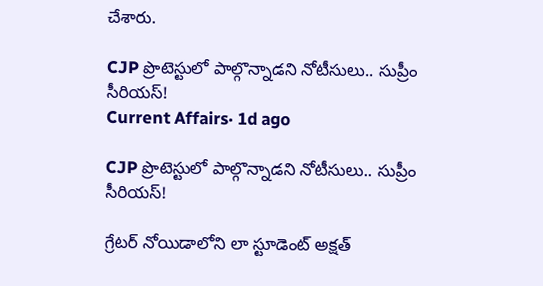చేశారు.

CJP ప్రొటెస్టులో పాల్గొన్నాడని నోటీసులు.. సుప్రీం సీరియస్!
Current Affairs· 1d ago

CJP ప్రొటెస్టులో పాల్గొన్నాడని నోటీసులు.. సుప్రీం సీరియస్!

గ్రేటర్ నోయిడాలోని లా స్టూడెంట్ అక్షత్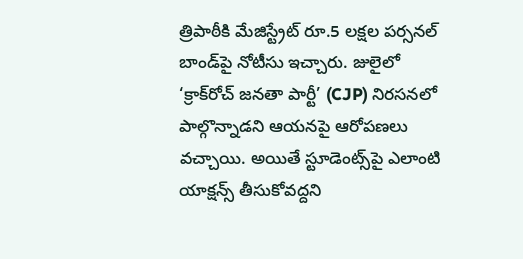త్రిపాఠీకి మేజిస్ట్రేట్ రూ.5 లక్షల పర్సనల్ బాండ్‌పై నోటీసు ఇచ్చారు. జులైలో ‘క్రాక్‌రోచ్ జనతా పార్టీ’ (CJP) నిరసనలో పాల్గొన్నాడని ఆయనపై ఆరోపణలు వచ్చాయి. అయితే స్టూడెంట్స్‌పై ఎలాంటి యాక్షన్స్ తీసుకోవద్దని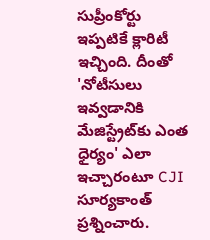సుప్రీంకోర్టు ఇప్పటికే క్లారిటీ ఇచ్చింది. దీంతో 'నోటీసులు ఇవ్వడానికి మేజిస్ట్రేట్‌కు ఎంత ధైర్యం' ఎలా ఇచ్చారంటూ CJI సూర్యకాంత్ ప్రశ్నించారు.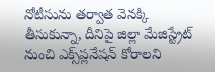నోటీసును తర్వాత వెనక్కి తీసుకున్నా, దీనిపై జిల్లా మేజిస్ట్రేట్ నుంచి ఎక్స్‌ప్లనేషన్ కోరాలని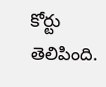కోర్టు తెలిపింది.